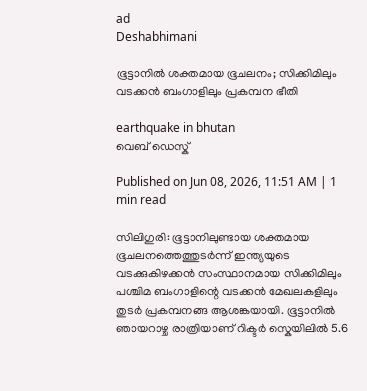ad
Deshabhimani

ഭൂട്ടാനിൽ ശക്തമായ ഭൂചലനം; സിക്കിമിലും വടക്കൻ ബംഗാളിലും പ്രകമ്പന ഭീതി

earthquake in bhutan
വെബ് ഡെസ്ക്

Published on Jun 08, 2026, 11:51 AM | 1 min read

സിലിഗുരി: ഭൂട്ടാനിലുണ്ടായ ശക്തമായ ഭൂചലനത്തെത്തുടർന്ന് ഇന്ത്യയുടെ വടക്കുകിഴക്കൻ സംസ്ഥാനമായ സിക്കിമിലും പശ്ചിമ ബംഗാളിന്റെ വടക്കൻ മേഖലകളിലും തുടര്‍ പ്രകമ്പനങ്ങ ആശങ്കയായി. ഭൂട്ടാനിൽ ഞായറാഴ്ച രാത്രിയാണ് റിക്ടർ സ്കെയിലിൽ 5.6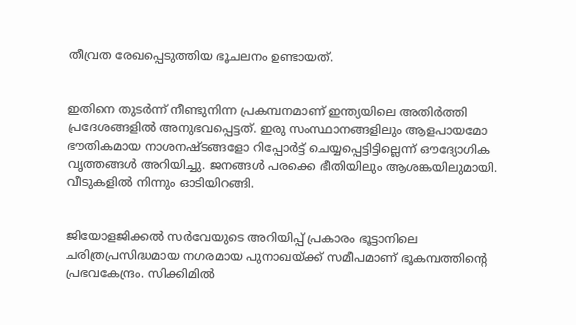തീവ്രത രേഖപ്പെടുത്തിയ ഭൂചലനം ഉണ്ടായത്.


ഇതിനെ തുടര്‍ന്ന് നീണ്ടുനിന്ന പ്രകമ്പനമാണ് ഇന്ത്യയിലെ അതിർത്തി പ്രദേശങ്ങളിൽ അനുഭവപ്പെട്ടത്. ഇരു സംസ്ഥാനങ്ങളിലും ആളപായമോ ഭൗതികമായ നാശനഷ്ടങ്ങളോ റിപ്പോർട്ട് ചെയ്യപ്പെട്ടിട്ടില്ലെന്ന് ഔദ്യോഗിക വൃത്തങ്ങൾ അറിയിച്ചു. ജനങ്ങൾ പരക്കെ ഭീതിയിലും ആശങ്കയിലുമായി. വീടുകളിൽ നിന്നും ഓടിയിറങ്ങി.


ജിയോളജിക്കൽ സർവേയുടെ അറിയിപ്പ് പ്രകാരം ഭൂട്ടാനിലെ ചരിത്രപ്രസിദ്ധമായ നഗരമായ പുനാഖയ്ക്ക് സമീപമാണ് ഭൂകമ്പത്തിന്റെ പ്രഭവകേന്ദ്രം. സിക്കിമിൽ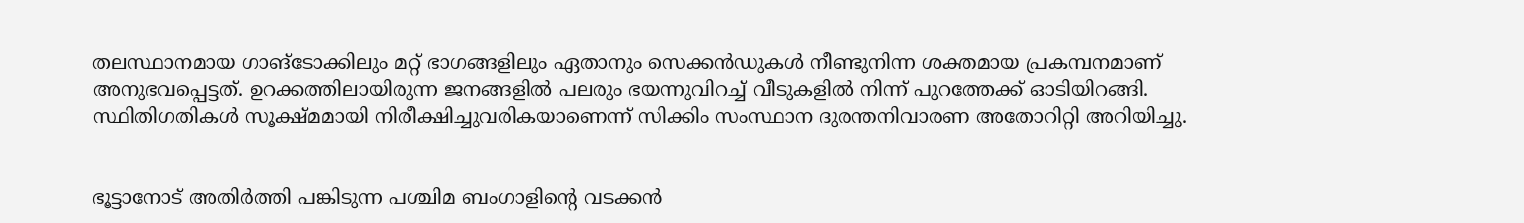തലസ്ഥാനമായ ഗാങ്‌ടോക്കിലും മറ്റ് ഭാഗങ്ങളിലും ഏതാനും സെക്കൻഡുകൾ നീണ്ടുനിന്ന ശക്തമായ പ്രകമ്പനമാണ് അനുഭവപ്പെട്ടത്. ഉറക്കത്തിലായിരുന്ന ജനങ്ങളിൽ പലരും ഭയന്നുവിറച്ച് വീടുകളിൽ നിന്ന് പുറത്തേക്ക് ഓടിയിറങ്ങി. സ്ഥിതിഗതികൾ സൂക്ഷ്മമായി നിരീക്ഷിച്ചുവരികയാണെന്ന് സിക്കിം സംസ്ഥാന ദുരന്തനിവാരണ അതോറിറ്റി അറിയിച്ചു.


ഭൂട്ടാനോട് അതിർത്തി പങ്കിടുന്ന പശ്ചിമ ബംഗാളിന്റെ വടക്കൻ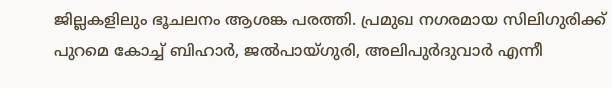ജില്ലകളിലും ഭൂചലനം ആശങ്ക പരത്തി. പ്രമുഖ നഗരമായ സിലിഗുരിക്ക് പുറമെ കോച്ച് ബിഹാർ, ജൽപായ്ഗുരി, അലിപുർദുവാർ എന്നീ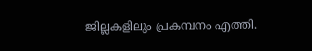ജില്ലകളിലും പ്രകമ്പനം എത്തി.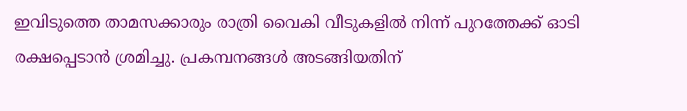ഇവിടുത്തെ താമസക്കാരും രാത്രി വൈകി വീടുകളിൽ നിന്ന് പുറത്തേക്ക് ഓടി രക്ഷപ്പെടാൻ ശ്രമിച്ചു. പ്രകമ്പനങ്ങൾ അടങ്ങിയതിന്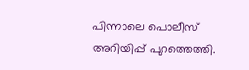പിന്നാലെ പൊലീസ് അറിയിപ്പ് പുറത്തെത്തി.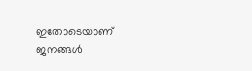ഇതോടെയാണ് ജനങ്ങൾ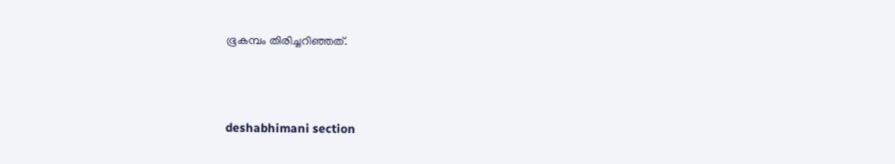ഭൂകമ്പം തിരിച്ചറിഞ്ഞത്.



deshabhimani section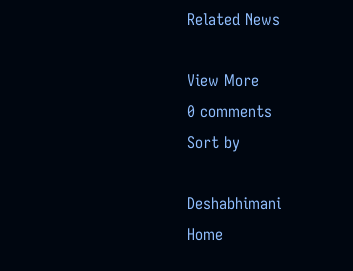Related News

View More
0 comments
Sort by

Deshabhimani
Home